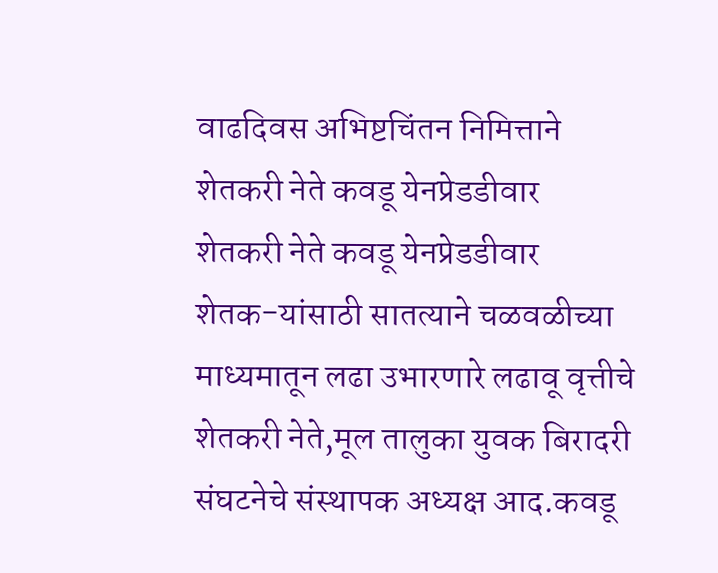वाढदिवस अभिष्टचिंतन निमित्ताने
शेतकरी नेते कवडू येनप्रेडडीवार
शेतकरी नेते कवडू येनप्रेडडीवार
शेतक-यांसाठी सातत्याने चळवळीच्या माध्यमातून लढा उभारणारे लढावू वृत्तीचे शेतकरी नेते,मूल तालुका युवक बिरादरी संघटनेचे संस्थापक अध्यक्ष आद.कवडू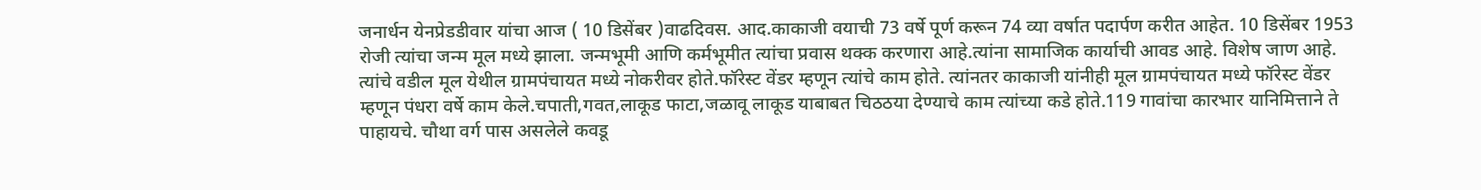जनार्धन येनप्रेडडीवार यांचा आज ( 10 डिसेंबर )वाढदिवस. आद.काकाजी वयाची 73 वर्षे पूर्ण करून 74 व्या वर्षात पदार्पण करीत आहेत. 10 डिसेंबर 1953 रोजी त्यांचा जन्म मूल मध्ये झाला. जन्मभूमी आणि कर्मभूमीत त्यांचा प्रवास थक्क करणारा आहे.त्यांना सामाजिक कार्याची आवड आहे. विशेष जाण आहे.
त्यांचे वडील मूल येथील ग्रामपंचायत मध्ये नोकरीवर होते.फॉरेस्ट वेंडर म्हणून त्यांचे काम होते. त्यांनतर काकाजी यांनीही मूल ग्रामपंचायत मध्ये फॉरेस्ट वेंडर म्हणून पंधरा वर्षे काम केले.चपाती,गवत,लाकूड फाटा,जळावू लाकूड याबाबत चिठठया देण्याचे काम त्यांच्या कडे होते.119 गावांचा कारभार यानिमित्ताने ते पाहायचे. चौथा वर्ग पास असलेले कवडू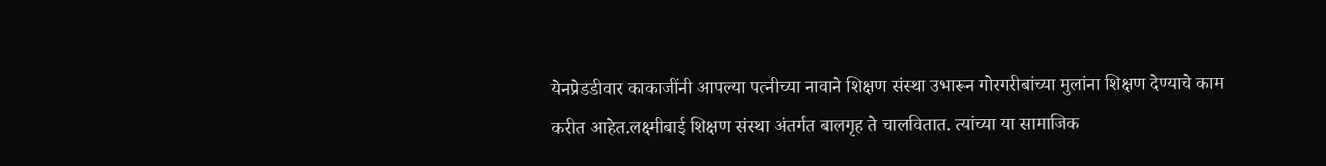येनप्रेडडीवार काकाजींनी आपल्या पत्नीच्या नावाने शिक्षण संस्था उभारून गोरगरीबांच्या मुलांना शिक्षण देण्याचे काम करीत आहेत.लक्ष्मीबाई शिक्षण संस्था अंतर्गत बालगृह ते चालवितात. त्यांच्या या सामाजिक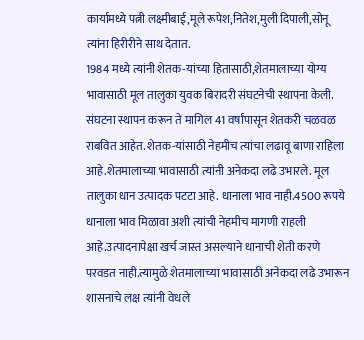कार्यामध्ये पत्नी लक्ष्मीबाई,मूले रूपेश,नितेश,मुली दिपाली,सोनू त्यांना हिरीरीने साथ देतात.
1984 मध्ये त्यांनी शेतक-यांच्या हितासाठी,शेतमालाच्या योग्य भावासाठी मूल तालुका युवक बिरादरी संघटनेची स्थापना केली. संघटना स्थापन करून ते मागिल 41 वर्षांपासून शेतकरी चळवळ राबवित आहेत. शेतक-यांसाठी नेहमीच त्यांचा लढावू बाणा राहिला आहे.शेतमालाच्या भावासाठी त्यांनी अनेकदा लढे उभारले. मूल तालुका धान उत्पादक पटटा आहे. धानाला भाव नाही.4500 रूपये धानाला भाव मिळावा अशी त्यांची नेहमीच मागणी राहली आहे.उत्पादनापेक्षा खर्च जास्त असल्याने धानाची शेती करणे परवडत नाही.त्यामुळे शेतमालाच्या भावासाठी अनेकदा लढे उभारून शासनाचे लक्ष त्यांनी वेधले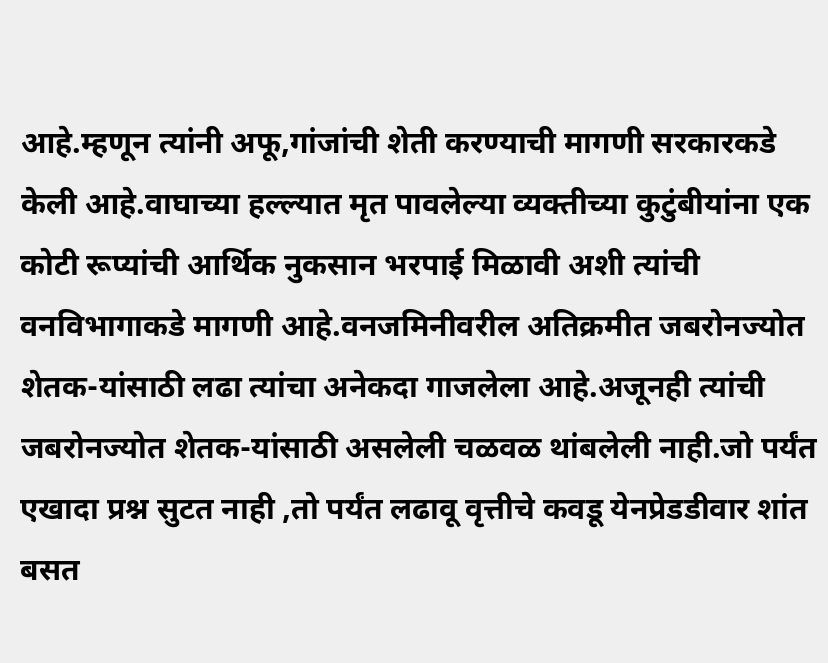आहे.म्हणून त्यांनी अफू,गांजांची शेती करण्याची मागणी सरकारकडे केली आहे.वाघाच्या हल्ल्यात मृत पावलेल्या व्यक्तीच्या कुटुंबीयांना एक कोटी रूप्यांची आर्थिक नुकसान भरपाई मिळावी अशी त्यांची वनविभागाकडे मागणी आहे.वनजमिनीवरील अतिक्रमीत जबरोनज्योत शेतक-यांसाठी लढा त्यांचा अनेकदा गाजलेला आहे.अजूनही त्यांची जबरोनज्योत शेतक-यांसाठी असलेली चळवळ थांबलेली नाही.जो पर्यंत एखादा प्रश्न सुटत नाही ,तो पर्यंत लढावू वृत्तीचे कवडू येनप्रेडडीवार शांत बसत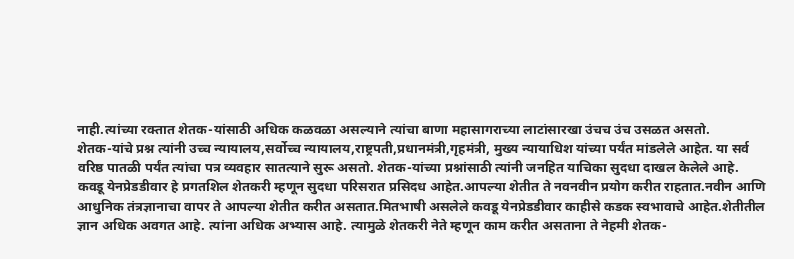नाही.त्यांच्या रक्तात शेतक-यांसाठी अधिक कळवळा असल्याने त्यांचा बाणा महासागराच्या लाटांसारखा उंचच उंच उसळत असतो.
शेतक-यांचे प्रश्न त्यांनी उच्च न्यायालय,सर्वोच्च न्यायालय,राष्ट्रपती,प्रधानमंत्री,गृहमंत्री, मुख्य न्यायाधिश यांच्या पर्यंत मांडलेले आहेत. या सर्व वरिष्ठ पातळी पर्यंत त्यांचा पत्र व्यवहार सातत्याने सुरू असतो. शेतक-यांच्या प्रश्नांसाठी त्यांनी जनहित याचिका सुदधा दाखल केलेले आहे. कवडू येनप्रेडडीवार हे प्रगतशिल शेतकरी म्हणून सुदधा परिसरात प्रसिदध आहेत.आपल्या शेतीत ते नवनवीन प्रयोग करीत राहतात.नवीन आणि आधुनिक तंत्रज्ञानाचा वापर ते आपल्या शेतीत करीत असतात.मितभाषी असलेले कवडू येनप्रेडडीवार काहीसे कडक स्वभावाचे आहेत.शेतीतील ज्ञान अधिक अवगत आहे. त्यांना अधिक अभ्यास आहे. त्यामुळे शेतकरी नेते म्हणून काम करीत असताना ते नेहमी शेतक-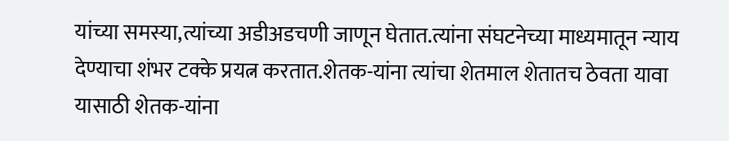यांच्या समस्या,त्यांच्या अडीअडचणी जाणून घेतात.त्यांना संघटनेच्या माध्यमातून न्याय देण्याचा शंभर टक्के प्रयत्न करतात.शेतक-यांना त्यांचा शेतमाल शेतातच ठेवता यावा यासाठी शेतक-यांना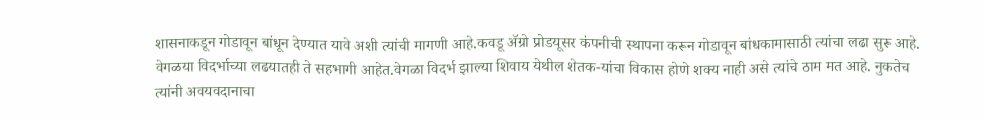शासनाकडून गोडावून बांधून देण्यात यावे अशी त्यांची मागणी आहे.कवडू ॲग्रो प्रोडयूसर कंपनीची स्थापना करून गोडावून बांधकामासाठी त्यांचा लढा सुरू आहे.
वेगळया विदर्भाच्या लढयातही ते सहभागी आहेत.वेगळा विदर्भ झाल्या शिवाय येथील शेतक-यांचा विकास होणे शक्य नाही असे त्यांचे ठाम मत आहे. नुकतेच त्यांनी अवयवदानाचा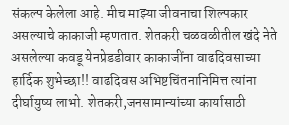संकल्प केलेला आहे. मीच माझ्या जीवनाचा शिल्पकार असल्याचे काकाजी म्हणतात. शेतकरी चळवळीतील खंदे नेते असलेल्या कवडू येनप्रेडडीवार काकाजींना वाढदिवसाच्या हार्दिक शुभेच्छा!! वाढदिवस अभिष्टचिंतनानिमित्त त्यांना दीर्घायुष्य लाभो. शेतकरी,जनसामान्यांच्या कार्यासाठी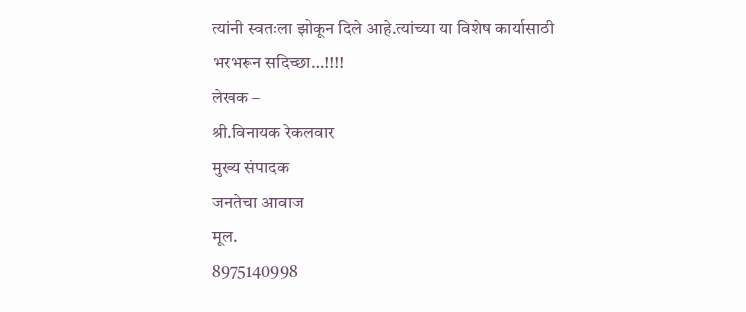त्यांनी स्वतःला झोकून दिले आहे.त्यांच्या या विशेष कार्यासाठी भरभरून सदिच्छा…!!!!
लेखक –
श्री.विनायक रेकलवार
मुख्य संपादक
जनतेचा आवाज
मूल.
8975140998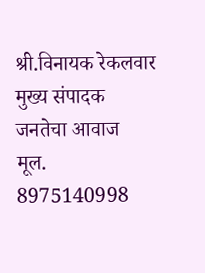श्री.विनायक रेकलवार
मुख्य संपादक
जनतेचा आवाज
मूल.
8975140998